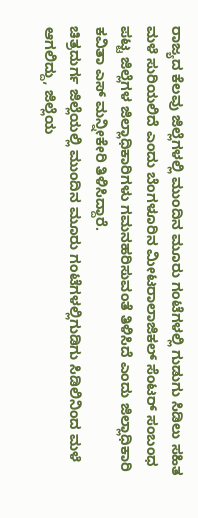ರಾಜ್ಯದ ಕೆಲವು ಜಿಲ್ಲೆಗಳಲ್ಲಿ ಮುಂದಿನ ಮೂರು ಗಂಟೆಗಳಲ್ಲಿ ಗುಡುಗು ಸಿಡಿಲು ಸಹಿತ ಮಳೆ ಸುರಿಯಲಿದೆ ಎಂದು ಬೆಂಗಳೂರಿನ ಮೀಟರಾಲಾಜಿಕಲ್ ಸೆಂಟರ್ ಸಂಬಂಧ ಪಟ್ಟ ಜಿಲ್ಲೆಗಳ ಜಿಲ್ಲಾಧಿಕಾರಿಗಳು ಗಮನಹರಿಸುವಂತೆ ತಿಳಿಸಿದೆ ಎಂದು ಜಿಲ್ಲಾಧಿಕಾರಿ ಕವಿತಾ ಎಸ್ ಮನ್ನೀಕೇರಿ ತಿಳಿಸಿದ್ದಾರೆ.
ಚಿತ್ರದುರ್ಗ ಜಿಲ್ಲೆಯಲ್ಲಿ ಮುಂದಿನ ಮೂರು ಗಂಟೆಗಳಲ್ಲಿಗುಡಿಗು ಸಿಡಿಲಿನಿಂದ ಮಳೆ ಆಗಲಿದ್ದು, ಜಿಲ್ಲೆಯ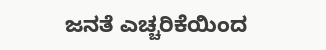ಜನತೆ ಎಚ್ಚರಿಕೆಯಿಂದ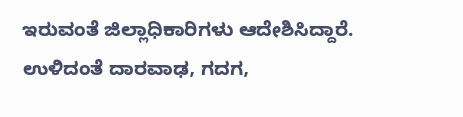ಇರುವಂತೆ ಜಿಲ್ಲಾಧಿಕಾರಿಗಳು ಆದೇಶಿಸಿದ್ದಾರೆ. ಉಳಿದಂತೆ ದಾರವಾಢ, ಗದಗ,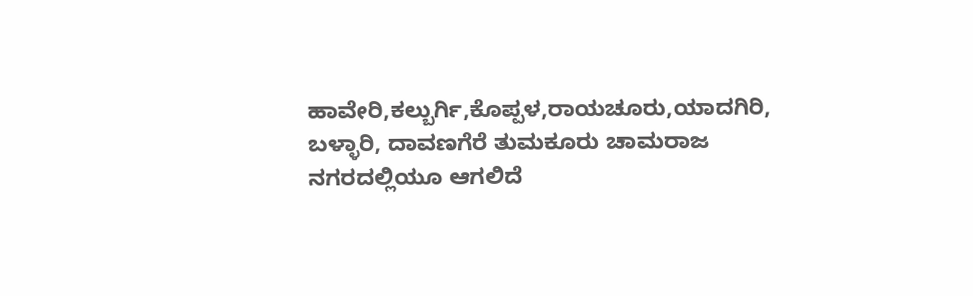ಹಾವೇರಿ,ಕಲ್ಬುರ್ಗಿ,ಕೊಪ್ಪಳ,ರಾಯಚೂರು,ಯಾದಗಿರಿ, ಬಳ್ಳಾರಿ, ದಾವಣಗೆರೆ ತುಮಕೂರು ಚಾಮರಾಜ ನಗರದಲ್ಲಿಯೂ ಆಗಲಿದೆ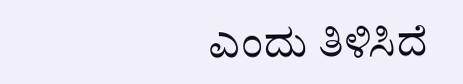ಎಂದು ತಿಳಿಸಿದೆ